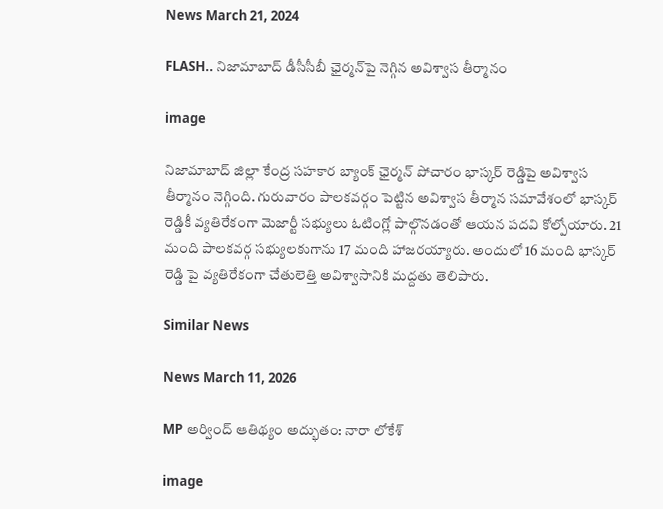News March 21, 2024

FLASH.. నిజామాబాద్ డీసీసీబీ ఛైర్మన్‌పై నెగ్గిన అవిశ్వాస తీర్మానం

image

నిజామాబాద్ జిల్లా కేంద్ర సహకార బ్యాంక్ ఛైర్మన్ పోచారం భాస్కర్ రెడ్డిపై అవిశ్వాస తీర్మానం నెగ్గింది. గురువారం పాలకవర్గం పెట్టిన అవిశ్వాస తీర్మాన సమావేశంలో భాస్కర్ రెడ్డికీ వ్యతిరేకంగా మెజార్టీ సభ్యులు ఓటింగ్లో పాల్గొనడంతో ఆయన పదవి కోల్పోయారు. 21 మంది పాలకవర్గ సభ్యులకుగాను 17 మంది హాజరయ్యారు. అందులో 16 మంది భాస్కర్ రెడ్డి పై వ్యతిరేకంగా చేతులెత్తి అవిశ్వాసానికి మద్దతు తెలిపారు.

Similar News

News March 11, 2026

MP అర్వింద్ ఆతిథ్యం అద్భుతం: నారా లోకేశ్

image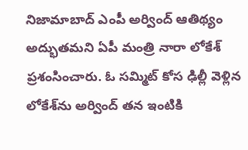నిజామాబాద్ ఎంపీ అర్వింద్ ఆతిథ్యం అద్భుతమని ఏపీ మంత్రి నారా లోకేశ్ ప్రశంసించారు. ఓ సమ్మిట్ కోస ఢిల్లీ వెళ్లిన లోకేశ్‌ను అర్వింద్ తన ఇంటికి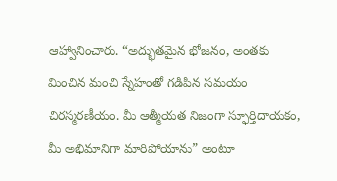ఆహ్వానించారు. “అద్భుతమైన భోజనం, అంతకు మించిన మంచి స్నేహంతో గడిపిన సమయం చిరస్మరణీయం. మీ ఆత్మీయత నిజంగా స్ఫూర్తిదాయకం, మీ అభిమానిగా మారిపోయాను” అంటూ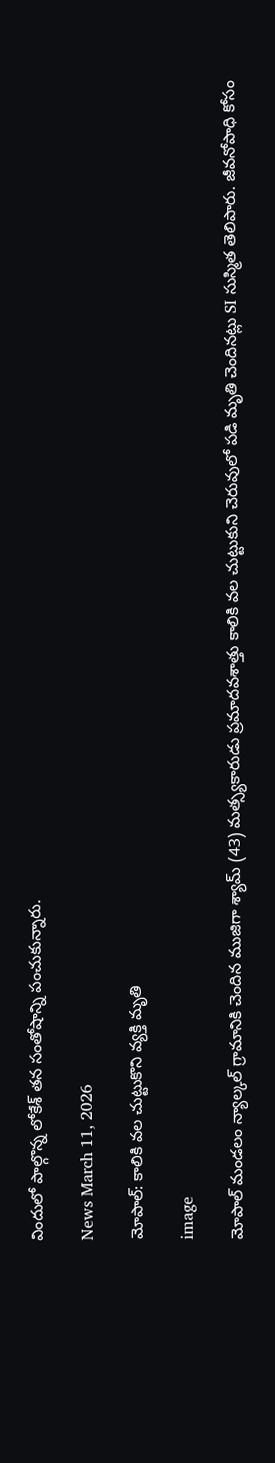విందులో పాల్గొన్న లోకేశ్ తన సంతోషాన్ని పంచుకున్నారు.

News March 11, 2026

మోపాల్: కాలికి వల చుట్టుకొని వ్యక్తి మృతి

image

మోపాల్ మండలం న్యాల్కల్ గ్రామానికి చెందిన ముజిగా శ్యామ్ (43) మత్స్యకారుడు ప్రమాదవశాత్తు కాలికి వల చుట్టుకుని చెరువులో పడి మృతి చెందినట్లు SI సుస్మిత తెలిపారు. జీవనోపాధి కోసం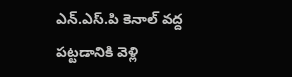ఎన్.ఎస్.పి కెనాల్ వద్ద పట్టడానికి వెళ్లి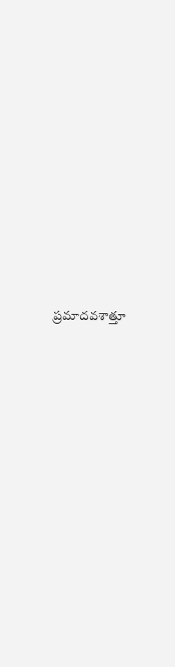ప్రమాదవశాత్తూ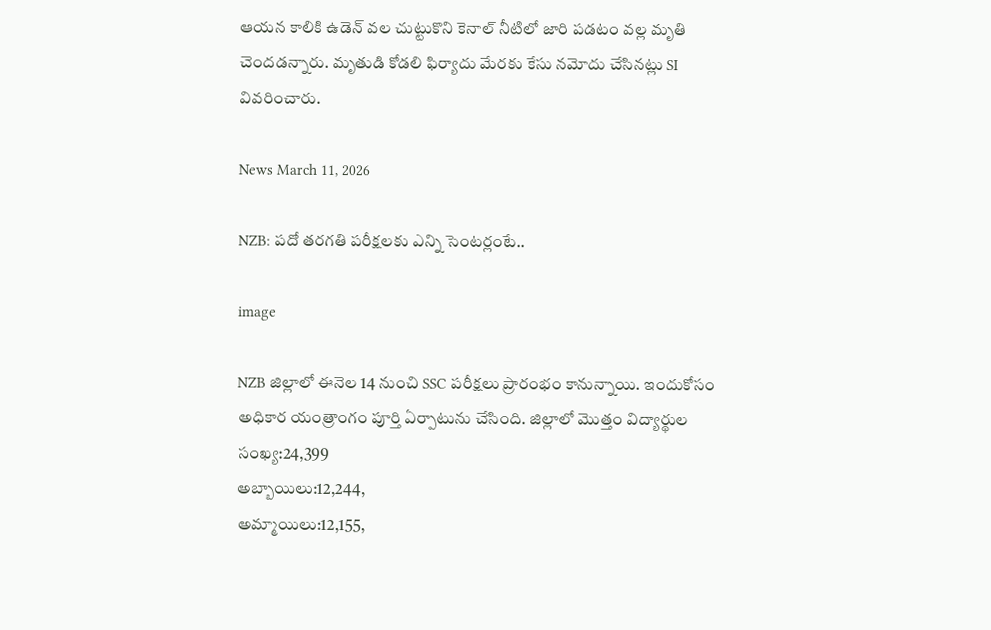ఆయన కాలికి ఉడెన్ వల చుట్టుకొని కెనాల్ నీటిలో జారి పడటం వల్ల మృతి చెందడన్నారు. మృతుడి కోడలి ఫిర్యాదు మేరకు కేసు నమోదు చేసినట్లు SI వివరించారు.

News March 11, 2026

NZB: పదో తరగతి పరీక్షలకు ఎన్ని సెంటర్లంటే..

image

NZB జిల్లాలో ఈనెల 14 నుంచి SSC పరీక్షలు ప్రారంభం కానున్నాయి. ఇందుకోసం అధికార యంత్రాంగం పూర్తి ఏర్పాటును చేసింది. జిల్లాలో మొత్తం విద్యార్థుల సంఖ్య:24,399
అబ్బాయిలు:12,244,
అమ్మాయిలు:12,155,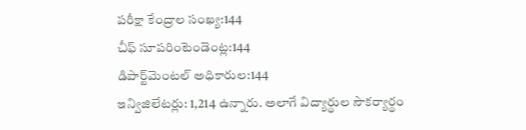పరీక్షా కేంద్రాల సంఖ్య:144
చీఫ్ సూపరింటెండెంట్ల:144
డిపార్ట్‌మెంటల్ అధికారుల:144
ఇన్విజిలేటర్లు: 1,214 ఉన్నారు. అలాగే విద్యార్థుల సౌకర్యార్థం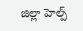జిల్లా హెల్ప్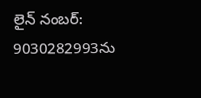లైన్ నంబర్: 9030282993ను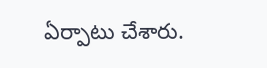ఏర్పాటు చేశారు.